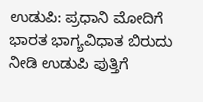ಉಡುಪಿ: ಪ್ರಧಾನಿ ಮೋದಿಗೆ ಭಾರತ ಭಾಗ್ಯವಿಧಾತ ಬಿರುದು ನೀಡಿ ಉಡುಪಿ ಪುತ್ತಿಗೆ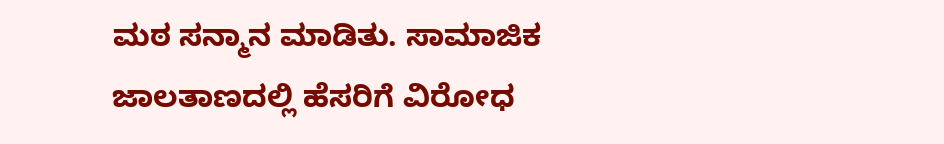ಮಠ ಸನ್ಮಾನ ಮಾಡಿತು. ಸಾಮಾಜಿಕ ಜಾಲತಾಣದಲ್ಲಿ ಹೆಸರಿಗೆ ವಿರೋಧ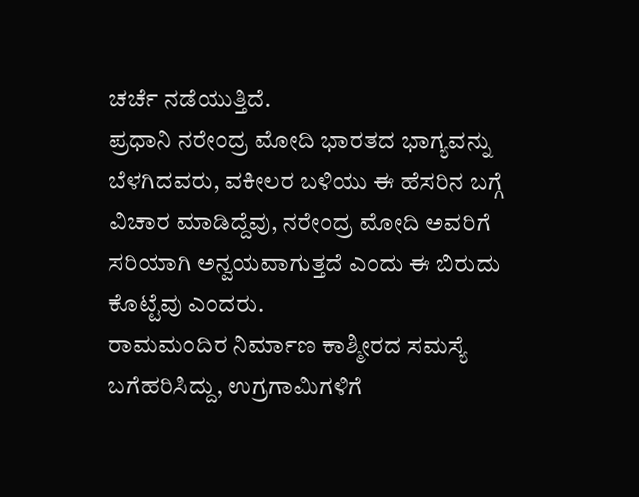ಚರ್ಚೆ ನಡೆಯುತ್ತಿದೆ.
ಪ್ರಧಾನಿ ನರೇಂದ್ರ ಮೋದಿ ಭಾರತದ ಭಾಗ್ಯವನ್ನು ಬೆಳಗಿದವರು, ವಕೀಲರ ಬಳಿಯು ಈ ಹೆಸರಿನ ಬಗ್ಗೆ ವಿಚಾರ ಮಾಡಿದ್ದೆವು, ನರೇಂದ್ರ ಮೋದಿ ಅವರಿಗೆ ಸರಿಯಾಗಿ ಅನ್ವಯವಾಗುತ್ತದೆ ಎಂದು ಈ ಬಿರುದು ಕೊಟ್ಟೆವು ಎಂದರು.
ರಾಮಮಂದಿರ ನಿರ್ಮಾಣ ಕಾಶ್ಮೀರದ ಸಮಸ್ಯೆ ಬಗೆಹರಿಸಿದ್ದು, ಉಗ್ರಗಾಮಿಗಳಿಗೆ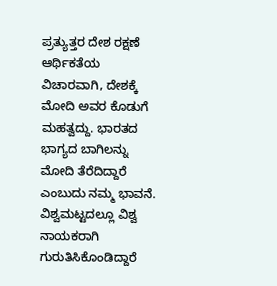ಪ್ರತ್ಯುತ್ತರ ದೇಶ ರಕ್ಷಣೆ ಆರ್ಥಿಕತೆಯ ವಿಚಾರವಾಗಿ, ದೇಶಕ್ಕೆ ಮೋದಿ ಅವರ ಕೊಡುಗೆ ಮಹತ್ವದ್ದು. ಭಾರತದ ಭಾಗ್ಯದ ಬಾಗಿಲನ್ನು ಮೋದಿ ತೆರೆದಿದ್ದಾರೆ ಎಂಬುದು ನಮ್ಮ ಭಾವನೆ. ವಿಶ್ವಮಟ್ಟದಲ್ಲೂ ವಿಶ್ವ ನಾಯಕರಾಗಿ ಗುರುತಿಸಿಕೊಂಡಿದ್ದಾರೆ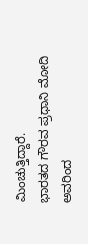ಮಿಂಚುತ್ತಿದ್ದಾರೆ.
ಭಾರತದ ಗೌರವ ಪ್ರಧಾನಿ ಮೋದಿ ಅವರಿಂದ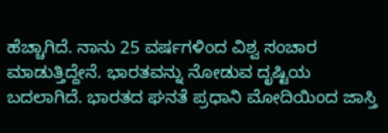ಹೆಚ್ಚಾಗಿದೆ. ನಾನು 25 ವರ್ಷಗಳಿಂದ ವಿಶ್ವ ಸಂಚಾರ ಮಾಡುತ್ತಿದ್ದೇನೆ. ಭಾರತವನ್ನು ನೋಡುವ ದೃಷ್ಟಿಯ ಬದಲಾಗಿದೆ. ಭಾರತದ ಘನತೆ ಪ್ರಧಾನಿ ಮೋದಿಯಿಂದ ಜಾಸ್ತಿ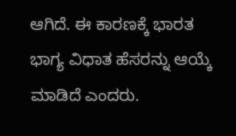ಆಗಿದೆ. ಈ ಕಾರಣಕ್ಕೆ ಭಾರತ ಭಾಗ್ಯ ವಿಧಾತ ಹೆಸರನ್ನು ಆಯ್ಕೆ ಮಾಡಿದೆ ಎಂದರು.